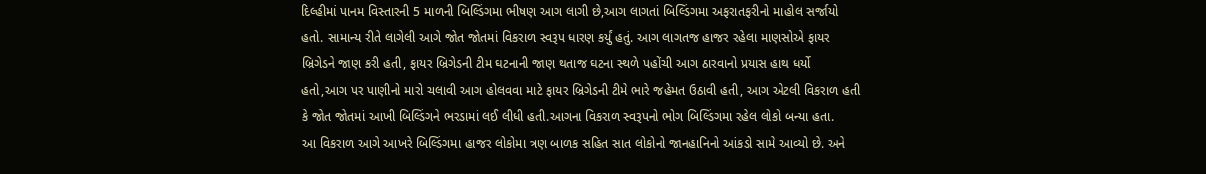દિલ્હીમાં પાનમ વિસ્તારની 5 માળની બિલ્ડિંગમા ભીષણ આગ લાગી છે,આગ લાગતાં બિલ્ડિંગમા અફરાતફરીનો માહોલ સર્જાયો હતો. સામાન્ય રીતે લાગેલી આગે જોત જોતમાં વિકરાળ સ્વરૂપ ધારણ કર્યું હતું. આગ લાગતજ હાજર રહેલા માણસોએ ફાયર બ્રિગેડને જાણ કરી હતી, ફાયર બ્રિગેડની ટીમ ઘટનાની જાણ થતાજ ઘટના સ્થળે પહોંચી આગ ઠારવાનો પ્રયાસ હાથ ધર્યો હતો,આગ પર પાણીનો મારો ચલાવી આગ હોલવવા માટે ફાયર બ્રિગેડની ટીમે ભારે જહેમત ઉઠાવી હતી, આગ એટલી વિકરાળ હતી કે જોત જોતમાં આખી બિલ્ડિંગને ભરડામાં લઈ લીધી હતી.આગના વિકરાળ સ્વરૂપનો ભોગ બિલ્ડિંગમા રહેલ લોકો બન્યા હતા.
આ વિકરાળ આગે આખરે બિલ્ડિંગમા હાજર લોકોમા ત્રણ બાળક સહિત સાત લોકોનો જાનહાનિનો આંકડો સામે આવ્યો છે. અને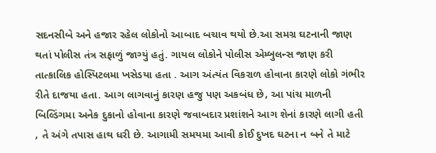સદનસીબે અને હજાર રહેલ લોકોનો આબાદ બચાવ થયો છે.આ સમગ્ર ઘટનાની જાણ થતાં પોલીસ તંત્ર સફાળું જાગ્યું હતું. ગાયલ લોકોને પોલીસ એમ્બુલન્સ જાણ કરી તાત્કાલિક હોસ્પિટલમા ખસેડયા હતા . આગ અંત્યંત વિકરાળ હોવાના કારણે લોકો ગંભીર રીતે દાજયા હતા. આગ લાગવાનું કારણ હજુ પણ અકબંધ છે, આ પાંચ માળની બિલ્ડિંગમા અનેક દુકાનો હોવાના કારણે જવાબદાર પ્રશાંશને આગ શેનાં કારણે લાગી હતી , તે અંગે તપાસ હાથ ધરી છે. આગામી સમયમા આવી કોઈ દુખદ ઘટના ન બને તે માટે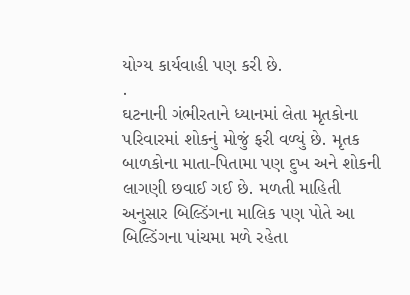યોગ્ય કાર્યવાહી પણ કરી છે.
.
ઘટનાની ગંભીરતાને ધ્યાનમાં લેતા મૃતકોના પરિવારમાં શોકનું મોજું ફરી વળ્યું છે. મૃતક બાળકોના માતા-પિતામા પણ દુખ અને શોકની લાગણી છવાઈ ગઈ છે. મળતી માહિતી અનુસાર બિલ્ડિંગના માલિક પણ પોતે આ બિલ્ડિંગના પાંચમા મળે રહેતા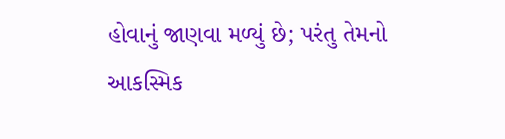હોવાનું જાણવા મળ્યું છે; પરંતુ તેમનો આકસ્મિક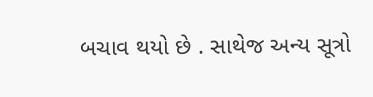બચાવ થયો છે . સાથેજ અન્ય સૂત્રો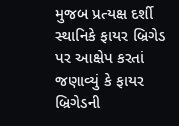મુજબ પ્રત્યક્ષ દર્શી સ્થાનિકે ફાયર બ્રિગેડ પર આક્ષેપ કરતાં જણાવ્યું કે ફાયર બ્રિગેડની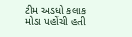ટીમ અડધો કલાક મોડા પહોંચી હતી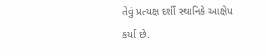તેવું પ્રત્યક્ષ દર્શી સ્થાનિકે આક્ષેપ કર્યા છે.